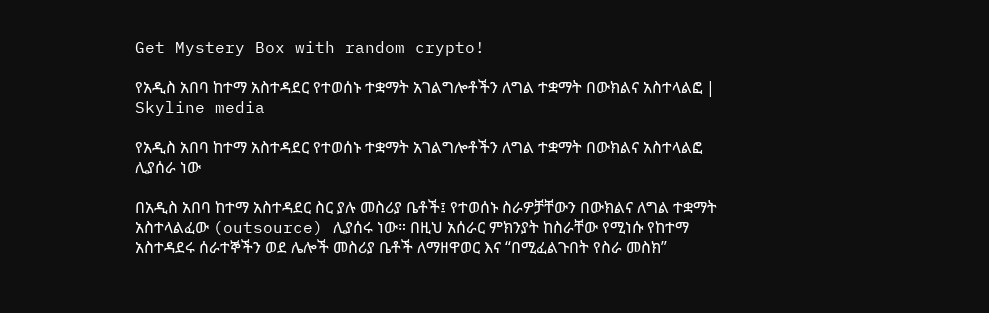Get Mystery Box with random crypto!

የአዲስ አበባ ከተማ አስተዳደር የተወሰኑ ተቋማት አገልግሎቶችን ለግል ተቋማት በውክልና አስተላልፎ | Skyline media

የአዲስ አበባ ከተማ አስተዳደር የተወሰኑ ተቋማት አገልግሎቶችን ለግል ተቋማት በውክልና አስተላልፎ ሊያሰራ ነው

በአዲስ አበባ ከተማ አስተዳደር ስር ያሉ መስሪያ ቤቶች፤ የተወሰኑ ስራዎቻቸውን በውክልና ለግል ተቋማት አስተላልፈው (outsource) ሊያሰሩ ነው። በዚህ አሰራር ምክንያት ከስራቸው የሚነሱ የከተማ አስተዳደሩ ሰራተኞችን ወደ ሌሎች መስሪያ ቤቶች ለማዘዋወር እና “በሚፈልጉበት የስራ መስክ”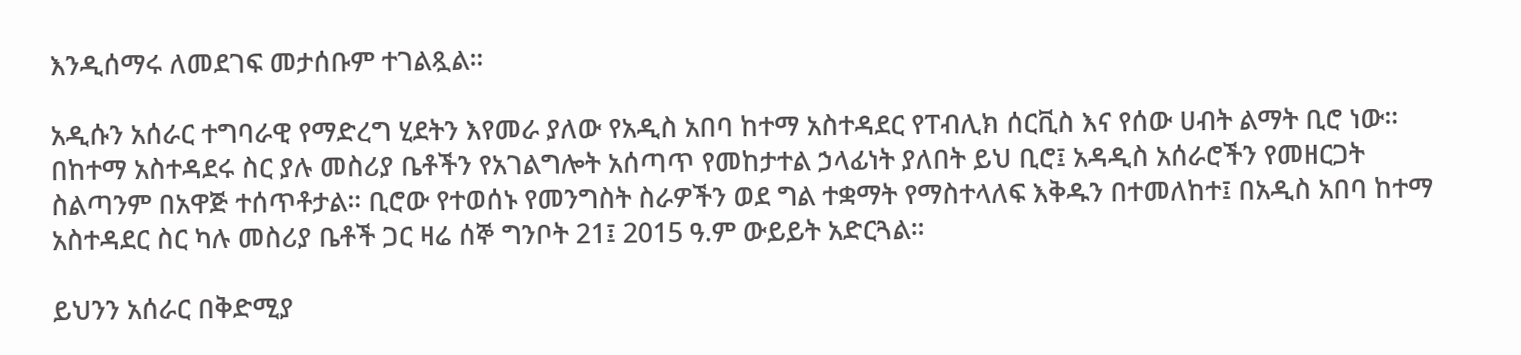እንዲሰማሩ ለመደገፍ መታሰቡም ተገልጿል።

አዲሱን አሰራር ተግባራዊ የማድረግ ሂደትን እየመራ ያለው የአዲስ አበባ ከተማ አስተዳደር የፐብሊክ ሰርቪስ እና የሰው ሀብት ልማት ቢሮ ነው። በከተማ አስተዳደሩ ስር ያሉ መስሪያ ቤቶችን የአገልግሎት አሰጣጥ የመከታተል ኃላፊነት ያለበት ይህ ቢሮ፤ አዳዲስ አሰራሮችን የመዘርጋት ስልጣንም በአዋጅ ተሰጥቶታል። ቢሮው የተወሰኑ የመንግስት ስራዎችን ወደ ግል ተቋማት የማስተላለፍ እቅዱን በተመለከተ፤ በአዲስ አበባ ከተማ አስተዳደር ስር ካሉ መስሪያ ቤቶች ጋር ዛሬ ሰኞ ግንቦት 21፤ 2015 ዓ.ም ውይይት አድርጓል።

ይህንን አሰራር በቅድሚያ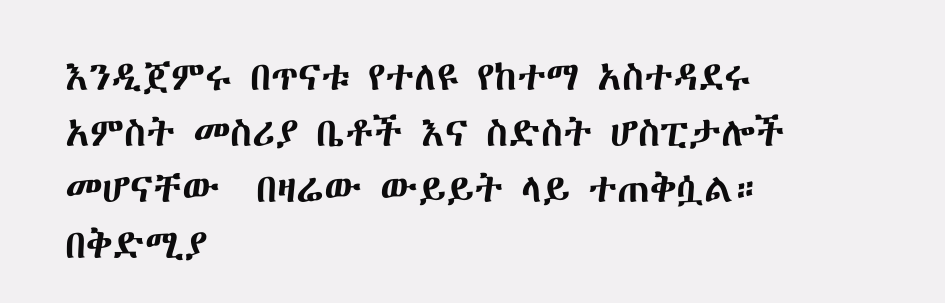እንዲጀምሩ በጥናቱ የተለዩ የከተማ አስተዳደሩ አምስት መስሪያ ቤቶች እና ስድስት ሆስፒታሎች መሆናቸው  በዛሬው ውይይት ላይ ተጠቅሷል። በቅድሚያ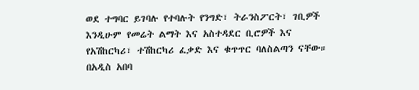ወደ ተግባር ይገባሉ የተባሉት የንግድ፣ ትራንስፖርት፣ ገቢዎች እንዲሁም የመሬት ልማት እና አስተዳደር ቢሮዎች እና የአሽከርካሪ፣ ተሽከርካሪ ፈቃድ እና ቁጥጥር ባለስልጣን ናቸው። በአዲስ አበባ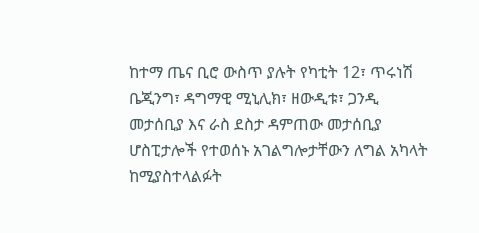ከተማ ጤና ቢሮ ውስጥ ያሉት የካቲት 12፣ ጥሩነሽ ቤጂንግ፣ ዳግማዊ ሚኒሊክ፣ ዘውዲቱ፣ ጋንዲ መታሰቢያ እና ራስ ደስታ ዳምጠው መታሰቢያ ሆስፒታሎች የተወሰኑ አገልግሎታቸውን ለግል አካላት ከሚያስተላልፉት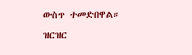ውስጥ ተመድበዋል።
ዝርዝር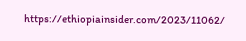https://ethiopiainsider.com/2023/11062/